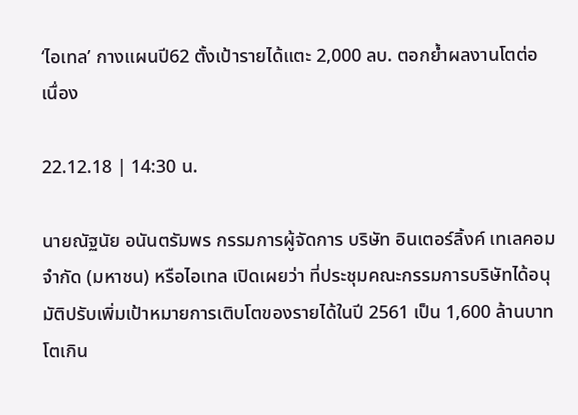‘ไอเทล’ กางแผนปี62 ตั้งเป้ารายได้แตะ 2,000 ลบ. ตอกย้ำผลงานโตต่อเนื่อง

22.12.18 | 14:30 น.

นายณัฐนัย อนันตรัมพร กรรมการผู้จัดการ บริษัท อินเตอร์ลิ้งค์ เทเลคอม จำกัด (มหาชน) หรือไอเทล เปิดเผยว่า ที่ประชุมคณะกรรมการบริษัทได้อนุมัติปรับเพิ่มเป้าหมายการเติบโตของรายได้ในปี 2561 เป็น 1,600 ล้านบาท โตเกิน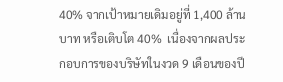40% จากเป้าหมายเดิมอยู่ที่ 1,400 ล้านบาท หรือเติบโต 40%  เนื่องจากผลประกอบการของบริษัทในงวด 9 เดือนของปี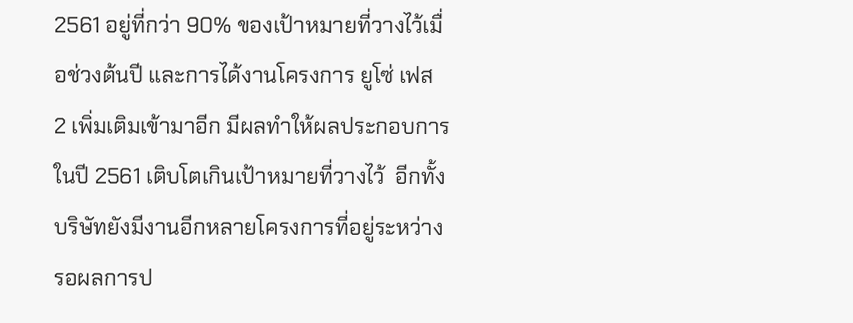2561 อยู่ที่กว่า 90% ของเป้าหมายที่วางไว้เมื่อช่วงต้นปี และการได้งานโครงการ ยูโซ่ เฟส 2 เพิ่มเติมเข้ามาอีก มีผลทำให้ผลประกอบการในปี 2561 เติบโตเกินเป้าหมายที่วางไว้  อีกทั้งบริษัทยังมีงานอีกหลายโครงการที่อยู่ระหว่างรอผลการป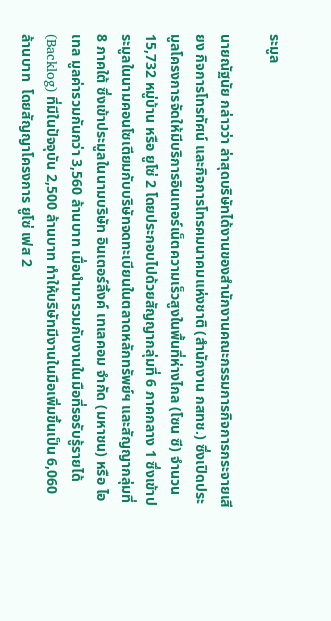ระมูล

นายณัฐนัย กล่าวว่า ล่าสุดบริษัทได้งานของสำนักงานคณะกรรมการกิจการกระจายเสียง กิจการโทรทัศน์ และกิจการโทรคมนาคมแห่งชาติ (สำนักงาน กสทช.) ซึ่งเปิดประมูลโครงการจัดให้มีบริการอินเทอร์เน็ตความเร็วสูงในพื้นที่ห่างไกล (โซน ซี) จำนวน 15,732 หมู่บ้าน หรือ ยูโซ่ 2 โดยประกอบไปด้วยสัญญากลุ่มที่ 6 ภาคกลาง 1 ซึ่งเข้าประมูลในนามคอนโซเตียมกับบริษัทจดทะเบียนในตลาดหลักทรัพย์ฯ และสัญญากลุ่มที่ 8 ภาคใต้ ซึ่งเข้าประมูลในนามบริษัท อินเตอร์ลิ้งค์ เทเลคอม จำกัด (มหาชน) หรือ ไอเทล มูลค่ารวมกันกว่า 3,560 ล้านบาท เมื่อนำมารวมกับงานในมือที่รอรับรู้รายได้ (Backlog) ที่มีในปัจจุบัน 2,500 ล้านบาท ทำให้บริษัทมีงานในมือเพิ่มขึ้นเป็น 6,060 ล้านบาท  โดยสัญญาโครงการ ยูโซ่ เฟส 2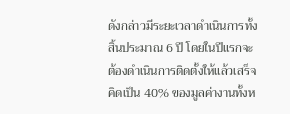ดังกล่าวมีระยะเวลาดำเนินการทั้งสิ้นประมาณ 6 ปี โดยในปีแรกจะต้องดำเนินการติดตั้งให้แล้วเสร็จ คิดเป็น 40% ของมูลค่างานทั้งห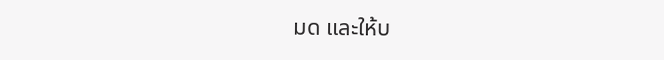มด และให้บ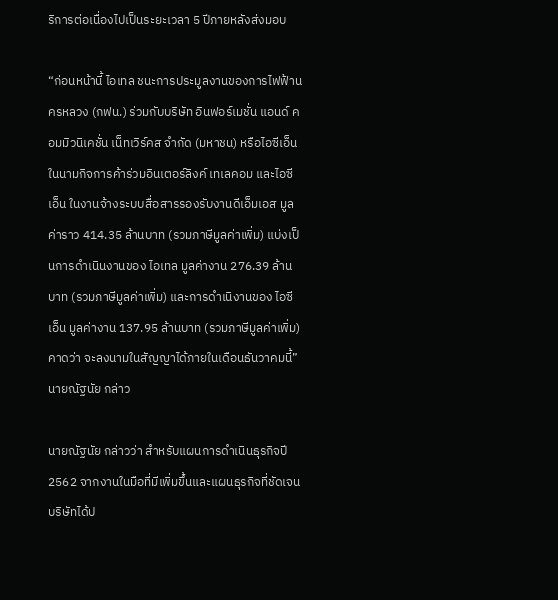ริการต่อเนื่องไปเป็นระยะเวลา 5 ปีภายหลังส่งมอบ

“ก่อนหน้านี้ ไอเทล ชนะการประมูลงานของการไฟฟ้านครหลวง (กฟน.) ร่วมกับบริษัท อินฟอร์เมชั่น แอนด์ คอมมิวนิเคชั่น เน็ทเวิร์คส จำกัด (มหาชน) หรือไอซีเอ็น ในนามกิจการค้าร่วมอินเตอร์ลิงค์ เทเลคอม และไอซีเอ็น ในงานจ้างระบบสื่อสารรองรับงานดีเอ็มเอส มูลค่าราว 414.35 ล้านบาท (รวมภาษีมูลค่าเพิ่ม) แบ่งเป็นการดำเนินงานของ ไอเทล มูลค่างาน 276.39 ล้านบาท (รวมภาษีมูลค่าเพิ่ม) และการดำเนิงานของ ไอซีเอ็น มูลค่างาน 137.95 ล้านบาท (รวมภาษีมูลค่าเพิ่ม) คาดว่า จะลงนามในสัญญาได้ภายในเดือนธันวาคมนี้” นายณัฐนัย กล่าว

นายณัฐนัย กล่าวว่า สำหรับแผนการดำเนินธุรกิจปี 2562 จากงานในมือที่มีเพิ่มขึ้นและแผนธุรกิจที่ชัดเจน บริษัทได้ป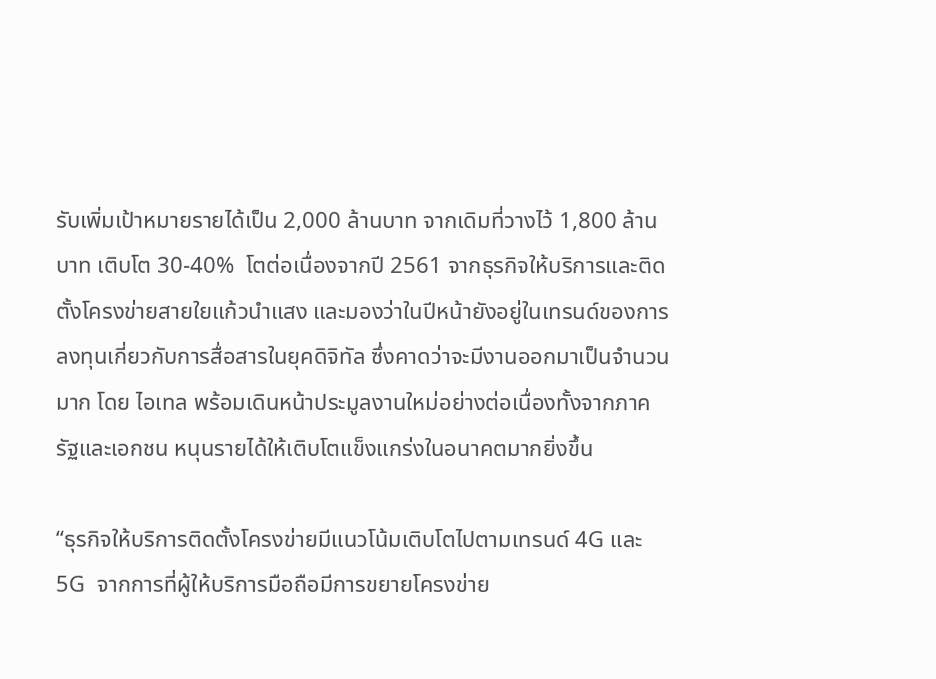รับเพิ่มเป้าหมายรายได้เป็น 2,000 ล้านบาท จากเดิมที่วางไว้ 1,800 ล้านบาท เติบโต 30-40%  โตต่อเนื่องจากปี 2561 จากธุรกิจให้บริการและติดตั้งโครงข่ายสายใยแก้วนำแสง และมองว่าในปีหน้ายังอยู่ในเทรนด์ของการลงทุนเกี่ยวกับการสื่อสารในยุคดิจิทัล ซึ่งคาดว่าจะมีงานออกมาเป็นจำนวนมาก โดย ไอเทล พร้อมเดินหน้าประมูลงานใหม่อย่างต่อเนื่องทั้งจากภาครัฐและเอกชน หนุนรายได้ให้เติบโตแข็งแกร่งในอนาคตมากยิ่งขึ้น

“ธุรกิจให้บริการติดตั้งโครงข่ายมีแนวโน้มเติบโตไปตามเทรนด์ 4G และ 5G  จากการที่ผู้ให้บริการมือถือมีการขยายโครงข่าย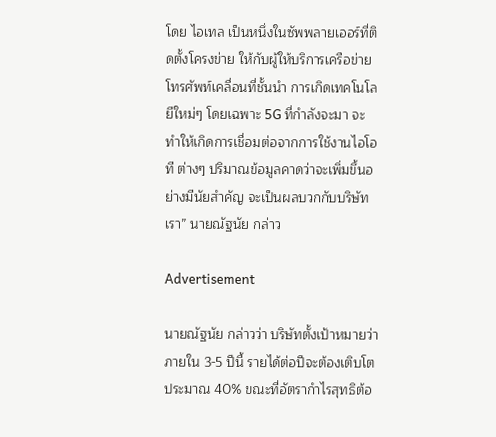โดย ไอเทล เป็นหนึ่งในซัพพลายเออร์ที่ติดตั้งโครงข่าย ให้กับผู้ให้บริการเครือข่ายโทรศัพท์เคลื่อนที่ชั้นนำ การเกิดเทคโนโลยีใหม่ๆ โดยเฉพาะ 5G ที่กำลังจะมา จะทำให้เกิดการเชื่อมต่อจากการใช้งานไอโอที ต่างๆ ปริมาณข้อมูลคาดว่าจะเพิ่มขึ้นอย่างมีนัยสำคัญ จะเป็นผลบวกกับบริษัทเรา” นายณัฐนัย กล่าว

Advertisement

นายณัฐนัย กล่าวว่า บริษัทตั้งเป้าหมายว่าภายใน 3-5 ปีนี้ รายได้ต่อปีจะต้องเติบโตประมาณ 40% ขณะที่อัตรากำไรสุทธิต้อ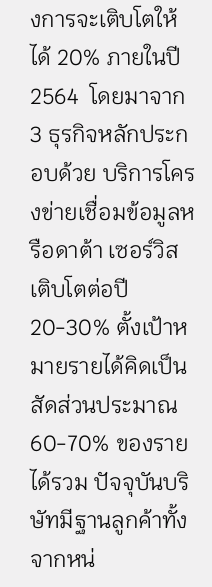งการจะเติบโตให้ได้ 20% ภายในปี 2564  โดยมาจาก 3 ธุรกิจหลักประกอบด้วย บริการโครงข่ายเชื่อมข้อมูลหรือดาต้า เซอร์วิส เติบโตต่อปี 20-30% ตั้งเป้าหมายรายได้คิดเป็นสัดส่วนประมาณ 60-70% ของรายได้รวม ปัจจุบันบริษัทมีฐานลูกค้าทั้งจากหน่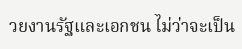วยงานรัฐและเอกชน ไม่ว่าจะเป็น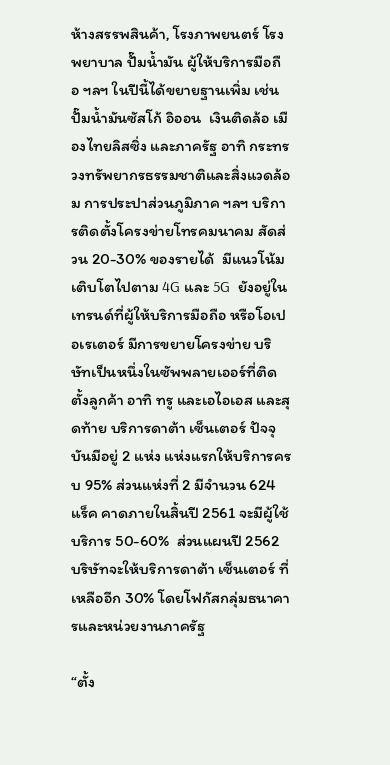ห้างสรรพสินค้า, โรงภาพยนตร์ โรงพยาบาล ปั๊มน้ำมัน ผู้ให้บริการมือถือ ฯลฯ ในปีนี้ได้ขยายฐานเพิ่ม เช่น ปั๊มน้ำมันซัสโก้ อิออน  เงินติดล้อ เมืองไทยลิสซิ่ง และภาครัฐ อาทิ กระทรวงทรัพยากรธรรมชาติและสิ่งแวดล้อม การประปาส่วนภูมิภาค ฯลฯ บริการติดตั้งโครงข่ายโทรคมนาคม สัดส่วน 20-30% ของรายได้  มีแนวโน้มเติบโตไปตาม 4G และ 5G  ยังอยู่ในเทรนด์ที่ผู้ให้บริการมือถือ หรือโอเปอเรเตอร์ มีการขยายโครงข่าย บริษัทเป็นหนึ่งในซัพพลายเออร์ที่ติดตั้งลูกค้า อาทิ ทรู และเอไอเอส และสุดท้าย บริการดาต้า เซ็นเตอร์ ปัจจุบันมีอยู่ 2 แห่ง แห่งแรกให้บริการครบ 95% ส่วนแห่งที่ 2 มีจำนวน 624 แร็ค คาดภายในสิ้นปี 2561 จะมีผู้ใช้บริการ 50-60%  ส่วนแผนปี 2562 บริษัทจะให้บริการดาต้า เซ็นเตอร์ ที่เหลืออีก 30% โดยโฟกัสกลุ่มธนาคารและหน่วยงานภาครัฐ

“ตั้ง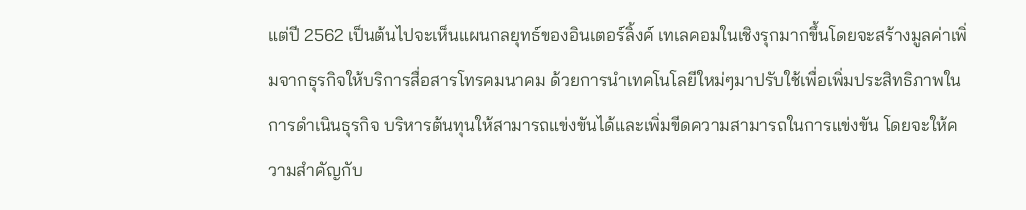แต่ปี 2562 เป็นต้นไปจะเห็นแผนกลยุทธ์ของอินเตอร์ลิ้งค์ เทเลคอมในเชิงรุกมากขึ้นโดยจะสร้างมูลค่าเพิ่มจากธุรกิจให้บริการสื่อสารโทรคมนาคม ด้วยการนำเทคโนโลยีใหม่ๆมาปรับใช้เพื่อเพิ่มประสิทธิภาพในการดำเนินธุรกิจ บริหารต้นทุนให้สามารถแข่งขันได้และเพิ่มขีดความสามารถในการแข่งขัน โดยจะให้ความสำคัญกับ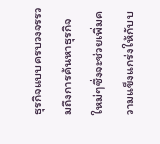ธุรกิจแบบครบวงจรรวมถึงการค้นหาธุรกิจใหม่ๆซึ่งจะช่วยเพิ่มความแข็งแกร่งให้กับบ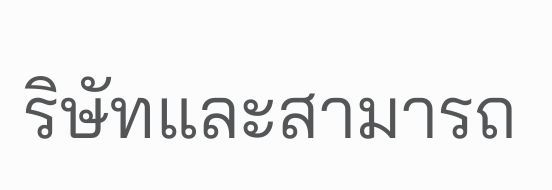ริษัทและสามารถ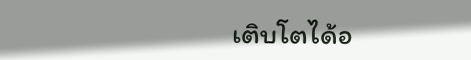เติบโตได้อ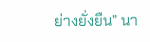ย่างยั่งยืน” นา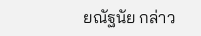ยณัฐนัย กล่าว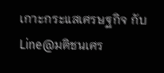เกาะกระแสเศรษฐกิจ กับ Line@มติชนเศร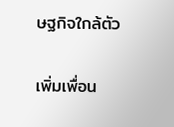ษฐกิจใกล้ตัว

เพิ่มเพื่อน